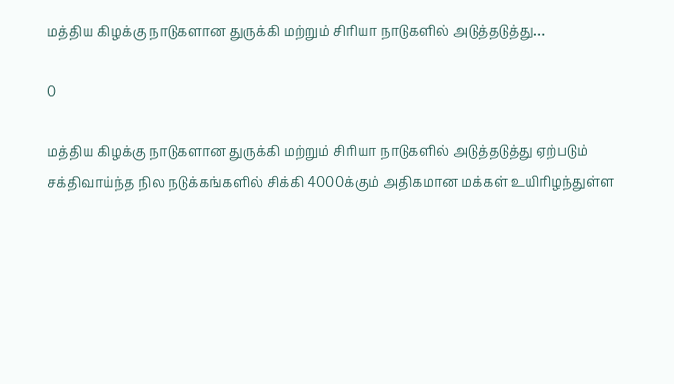மத்திய கிழக்கு நாடுகளான துருக்கி மற்றும் சிரியா நாடுகளில் அடுத்தடுத்து…

0

மத்திய கிழக்கு நாடுகளான துருக்கி மற்றும் சிரியா நாடுகளில் அடுத்தடுத்து ஏற்படும் சக்திவாய்ந்த நில நடுக்கங்களில் சிக்கி 4000க்கும் அதிகமான மக்கள் உயிரிழந்துள்ள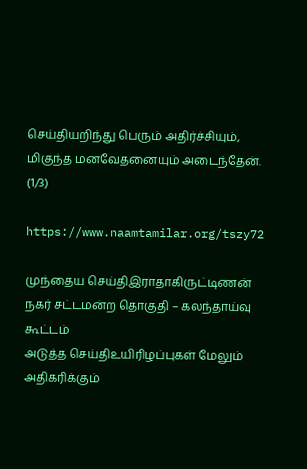செய்தியறிந்து பெரும் அதிர்ச்சியும், மிகுந்த மனவேதனையும் அடைந்தேன். (1/3)

https://www.naamtamilar.org/tszy72

முந்தைய செய்திஇராதாகிருட்டிணன் நகர் சட்டமன்ற தொகுதி – கலந்தாய்வு கூட்டம்
அடுத்த செய்திஉயிரிழப்புகள் மேலும் அதிகரிக்கும்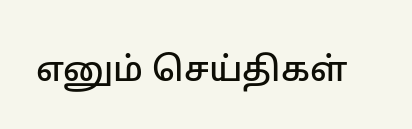எனும் செய்திகள்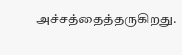அச்சத்தைத்தருகிறது.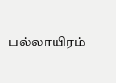பல்லாயிரம்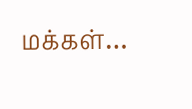மக்கள்…